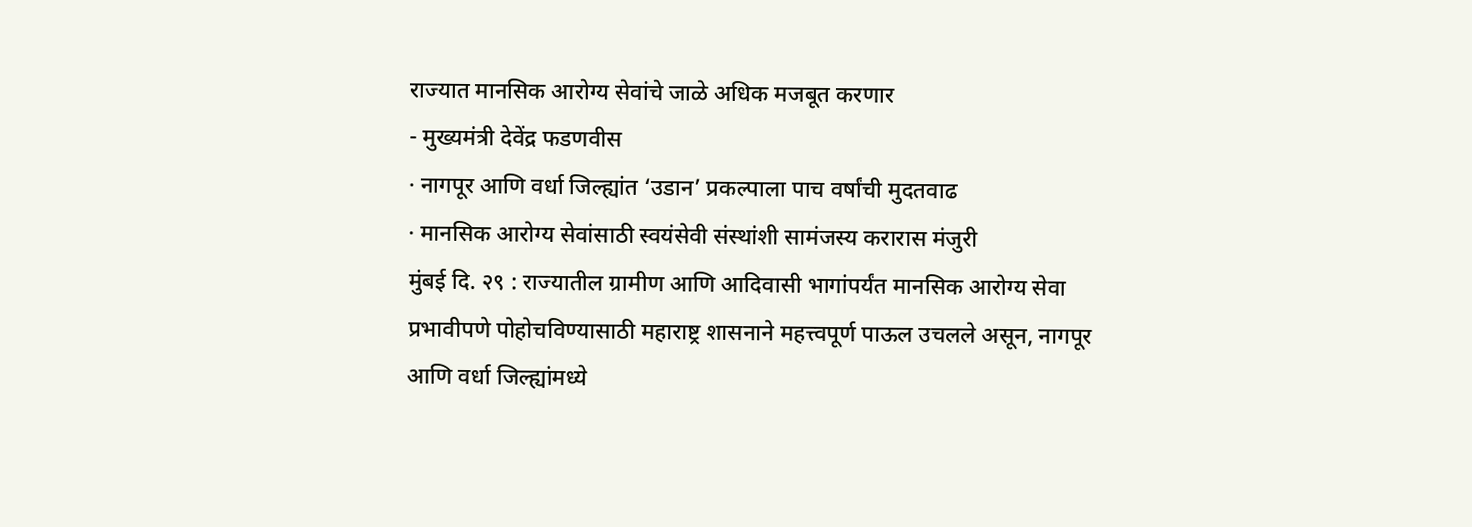राज्यात मानसिक आरोग्य सेवांचे जाळे अधिक मजबूत करणार
- मुख्यमंत्री देवेंद्र फडणवीस
· नागपूर आणि वर्धा जिल्ह्यांत ‘उडान’ प्रकल्पाला पाच वर्षांची मुदतवाढ
· मानसिक आरोग्य सेवांसाठी स्वयंसेवी संस्थांशी सामंजस्य करारास मंजुरी
मुंबई दि. २९ : राज्यातील ग्रामीण आणि आदिवासी भागांपर्यंत मानसिक आरोग्य सेवा प्रभावीपणे पोहोचविण्यासाठी महाराष्ट्र शासनाने महत्त्वपूर्ण पाऊल उचलले असून, नागपूर आणि वर्धा जिल्ह्यांमध्ये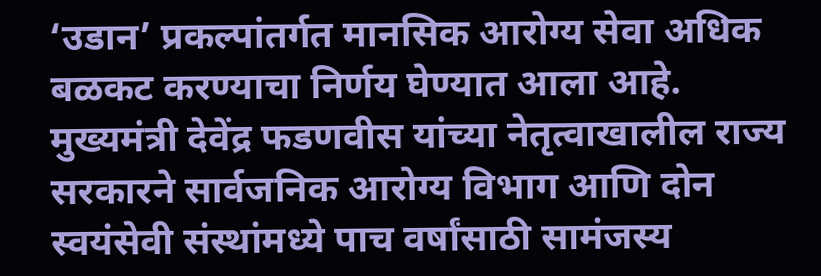‘उडान’ प्रकल्पांतर्गत मानसिक आरोग्य सेवा अधिक बळकट करण्याचा निर्णय घेण्यात आला आहे. मुख्यमंत्री देवेंद्र फडणवीस यांच्या नेतृत्वाखालील राज्य सरकारने सार्वजनिक आरोग्य विभाग आणि दोन स्वयंसेवी संस्थांमध्ये पाच वर्षांसाठी सामंजस्य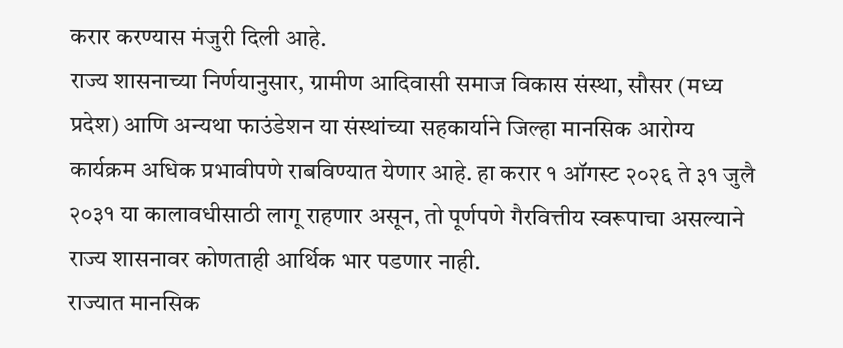करार करण्यास मंजुरी दिली आहे.
राज्य शासनाच्या निर्णयानुसार, ग्रामीण आदिवासी समाज विकास संस्था, सौसर (मध्य प्रदेश) आणि अन्यथा फाउंडेशन या संस्थांच्या सहकार्याने जिल्हा मानसिक आरोग्य कार्यक्रम अधिक प्रभावीपणे राबविण्यात येणार आहे. हा करार १ ऑगस्ट २०२६ ते ३१ जुलै २०३१ या कालावधीसाठी लागू राहणार असून, तो पूर्णपणे गैरवित्तीय स्वरूपाचा असल्याने राज्य शासनावर कोणताही आर्थिक भार पडणार नाही.
राज्यात मानसिक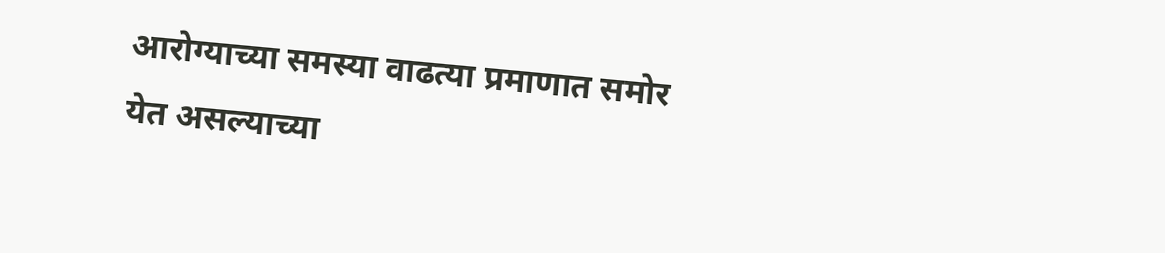आरोग्याच्या समस्या वाढत्या प्रमाणात समोर येत असल्याच्या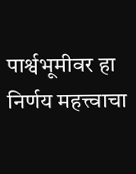पार्श्वभूमीवर हा निर्णय महत्त्वाचा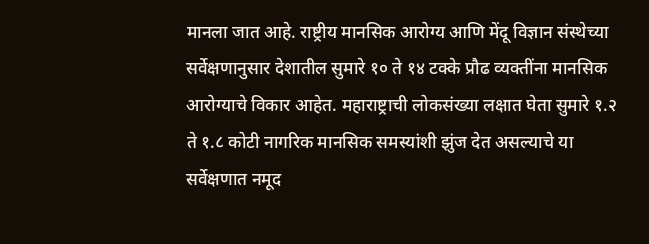मानला जात आहे. राष्ट्रीय मानसिक आरोग्य आणि मेंदू विज्ञान संस्थेच्या सर्वेक्षणानुसार देशातील सुमारे १० ते १४ टक्के प्रौढ व्यक्तींना मानसिक आरोग्याचे विकार आहेत. महाराष्ट्राची लोकसंख्या लक्षात घेता सुमारे १.२ ते १.८ कोटी नागरिक मानसिक समस्यांशी झुंज देत असल्याचे या सर्वेक्षणात नमूद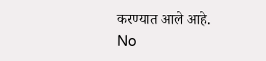करण्यात आले आहे.
No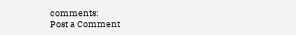comments:
Post a Comment